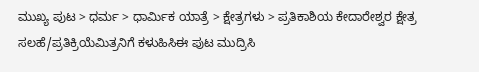ಮುಖ್ಯ ಪುಟ > ಧರ್ಮ > ಧಾರ್ಮಿಕ ಯಾತ್ರೆ > ಕ್ಷೇತ್ರಗಳು > ಪ್ರತಿಕಾಶಿಯ ಕೇದಾರೇಶ್ವರ ಕ್ಷೇತ್ರ
ಸಲಹೆ/ಪ್ರತಿಕ್ರಿಯೆಮಿತ್ರನಿಗೆ ಕಳುಹಿಸಿಈ ಪುಟ ಮುದ್ರಿಸಿ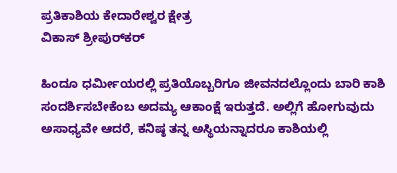ಪ್ರತಿಕಾಶಿಯ ಕೇದಾರೇಶ್ವರ ಕ್ಷೇತ್ರ
ವಿಕಾಸ್ ಶ್ರೀಪುರ್‌ಕರ್

ಹಿಂದೂ ಧರ್ಮೀಯರಲ್ಲಿ ಪ್ರತಿಯೊಬ್ಬರಿಗೂ ಜೀವನದಲ್ಲೊಂದು ಬಾರಿ ಕಾಶಿ ಸಂದರ್ಶಿಸಬೇಕೆಂಬ ಅದಮ್ಯ ಆಕಾಂಕ್ಷೆ ಇರುತ್ತದೆ. ಅಲ್ಲಿಗೆ ಹೋಗುವುದು ಅಸಾಧ್ಯವೇ ಆದರೆ, ಕನಿಷ್ಠ ತನ್ನ ಅಸ್ಥಿಯನ್ನಾದರೂ ಕಾಶಿಯಲ್ಲಿ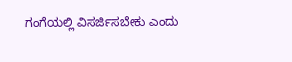ಗಂಗೆಯಲ್ಲಿ ವಿಸರ್ಜಿಸಬೇಕು ಎಂದು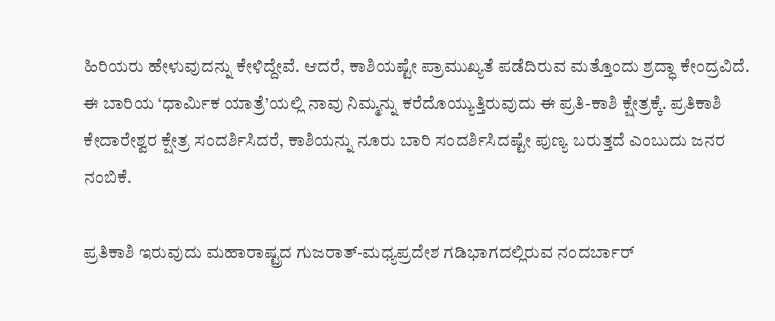ಹಿರಿಯರು ಹೇಳುವುದನ್ನು ಕೇಳಿದ್ದೇವೆ. ಆದರೆ, ಕಾಶಿಯಷ್ಟೇ ಪ್ರಾಮುಖ್ಯತೆ ಪಡೆದಿರುವ ಮತ್ತೊಂದು ಶ್ರದ್ಧಾ ಕೇಂದ್ರವಿದೆ. ಈ ಬಾರಿಯ ‘ಧಾರ್ಮಿಕ ಯಾತ್ರೆ’ಯಲ್ಲಿ ನಾವು ನಿಮ್ಮನ್ನು ಕರೆದೊಯ್ಯುತ್ತಿರುವುದು ಈ ಪ್ರತಿ-ಕಾಶಿ ಕ್ಷೇತ್ರಕ್ಕೆ. ಪ್ರತಿಕಾಶಿ ಕೇದಾರೇಶ್ವರ ಕ್ಷೇತ್ರ ಸಂದರ್ಶಿಸಿದರೆ, ಕಾಶಿಯನ್ನು ನೂರು ಬಾರಿ ಸಂದರ್ಶಿಸಿದಷ್ಟೇ ಪುಣ್ಯ ಬರುತ್ತದೆ ಎಂಬುದು ಜನರ ನಂಬಿಕೆ.

ಪ್ರತಿಕಾಶಿ ಇರುವುದು ಮಹಾರಾಷ್ಟ್ರದ ಗುಜರಾತ್-ಮಧ್ಯಪ್ರದೇಶ ಗಡಿಭಾಗದಲ್ಲಿರುವ ನಂದರ್ಬಾರ್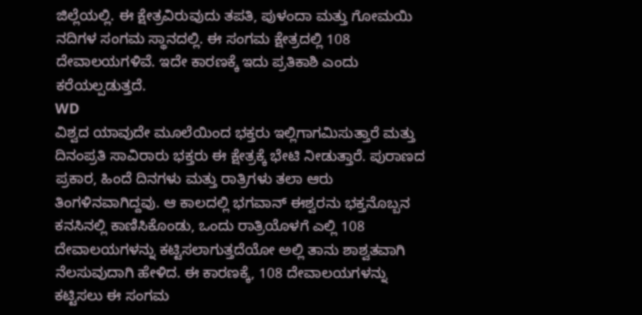ಜಿಲ್ಲೆಯಲ್ಲಿ. ಈ ಕ್ಷೇತ್ರವಿರುವುದು ತಪತಿ, ಪುಳಂದಾ ಮತ್ತು ಗೋಮಯಿ ನದಿಗಳ ಸಂಗಮ ಸ್ಥಾನದಲ್ಲಿ. ಈ ಸಂಗಮ ಕ್ಷೇತ್ರದಲ್ಲಿ 108 ದೇವಾಲಯಗಳಿವೆ. ಇದೇ ಕಾರಣಕ್ಕೆ ಇದು ಪ್ರತಿಕಾಶಿ ಎಂದು ಕರೆಯಲ್ಪಡುತ್ತದೆ.
WD
ವಿಶ್ವದ ಯಾವುದೇ ಮೂಲೆಯಿಂದ ಭಕ್ತರು ಇಲ್ಲಿಗಾಗಮಿಸುತ್ತಾರೆ ಮತ್ತು ದಿನಂಪ್ರತಿ ಸಾವಿರಾರು ಭಕ್ತರು ಈ ಕ್ಷೇತ್ರಕ್ಕೆ ಭೇಟಿ ನೀಡುತ್ತಾರೆ. ಪುರಾಣದ ಪ್ರಕಾರ, ಹಿಂದೆ ದಿನಗಳು ಮತ್ತು ರಾತ್ರಿಗಳು ತಲಾ ಆರು ತಿಂಗಳಿನವಾಗಿದ್ದವು. ಆ ಕಾಲದಲ್ಲಿ ಭಗವಾನ್ ಈಶ್ವರನು ಭಕ್ತನೊಬ್ಬನ ಕನಸಿನಲ್ಲಿ ಕಾಣಿಸಿಕೊಂಡು, ಒಂದು ರಾತ್ರಿಯೊಳಗೆ ಎಲ್ಲಿ 108 ದೇವಾಲಯಗಳನ್ನು ಕಟ್ಟಿಸಲಾಗುತ್ತದೆಯೋ ಅಲ್ಲಿ ತಾನು ಶಾಶ್ವತವಾಗಿ ನೆಲಸುವುದಾಗಿ ಹೇಳಿದ. ಈ ಕಾರಣಕ್ಕೆ, 108 ದೇವಾಲಯಗಳನ್ನು ಕಟ್ಟಿಸಲು ಈ ಸಂಗಮ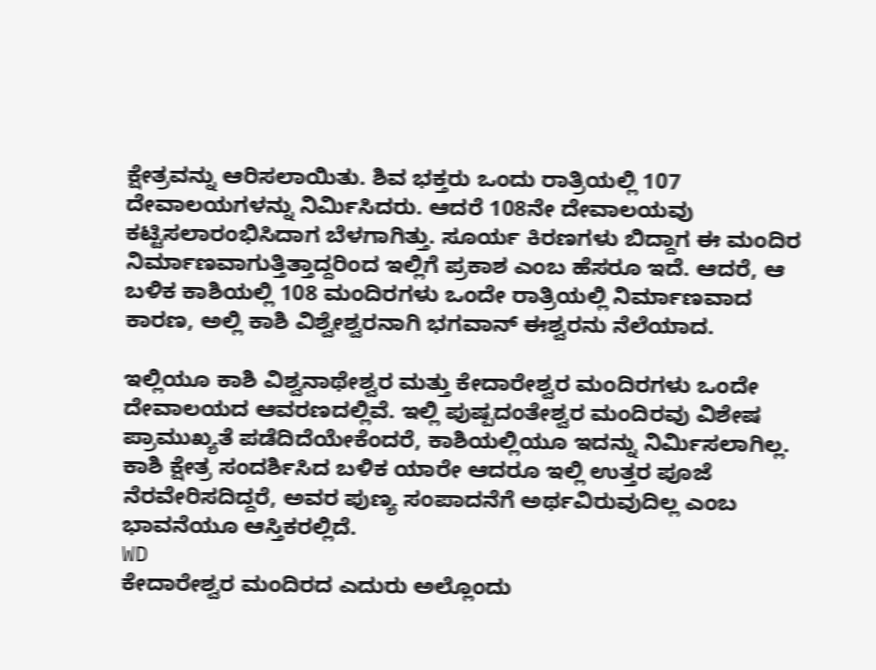ಕ್ಷೇತ್ರವನ್ನು ಆರಿಸಲಾಯಿತು. ಶಿವ ಭಕ್ತರು ಒಂದು ರಾತ್ರಿಯಲ್ಲಿ 107 ದೇವಾಲಯಗಳನ್ನು ನಿರ್ಮಿಸಿದರು. ಆದರೆ 108ನೇ ದೇವಾಲಯವು ಕಟ್ಟಿಸಲಾರಂಭಿಸಿದಾಗ ಬೆಳಗಾಗಿತ್ತು. ಸೂರ್ಯ ಕಿರಣಗಳು ಬಿದ್ದಾಗ ಈ ಮಂದಿರ ನಿರ್ಮಾಣವಾಗುತ್ತಿತ್ತಾದ್ದರಿಂದ ಇಲ್ಲಿಗೆ ಪ್ರಕಾಶ ಎಂಬ ಹೆಸರೂ ಇದೆ. ಆದರೆ, ಆ ಬಳಿಕ ಕಾಶಿಯಲ್ಲಿ 108 ಮಂದಿರಗಳು ಒಂದೇ ರಾತ್ರಿಯಲ್ಲಿ ನಿರ್ಮಾಣವಾದ ಕಾರಣ, ಅಲ್ಲಿ ಕಾಶಿ ವಿಶ್ವೇಶ್ವರನಾಗಿ ಭಗವಾನ್ ಈಶ್ವರನು ನೆಲೆಯಾದ.

ಇಲ್ಲಿಯೂ ಕಾಶಿ ವಿಶ್ವನಾಥೇಶ್ವರ ಮತ್ತು ಕೇದಾರೇಶ್ವರ ಮಂದಿರಗಳು ಒಂದೇ ದೇವಾಲಯದ ಆವರಣದಲ್ಲಿವೆ. ಇಲ್ಲಿ ಪುಷ್ಪದಂತೇಶ್ವರ ಮಂದಿರವು ವಿಶೇಷ ಪ್ರಾಮುಖ್ಯತೆ ಪಡೆದಿದೆಯೇಕೆಂದರೆ, ಕಾಶಿಯಲ್ಲಿಯೂ ಇದನ್ನು ನಿರ್ಮಿಸಲಾಗಿಲ್ಲ. ಕಾಶಿ ಕ್ಷೇತ್ರ ಸಂದರ್ಶಿಸಿದ ಬಳಿಕ ಯಾರೇ ಆದರೂ ಇಲ್ಲಿ ಉತ್ತರ ಪೂಜೆ ನೆರವೇರಿಸದಿದ್ದರೆ, ಅವರ ಪುಣ್ಯ ಸಂಪಾದನೆಗೆ ಅರ್ಥವಿರುವುದಿಲ್ಲ ಎಂಬ ಭಾವನೆಯೂ ಆಸ್ತಿಕರಲ್ಲಿದೆ.
WD
ಕೇದಾರೇಶ್ವರ ಮಂದಿರದ ಎದುರು ಅಲ್ಲೊಂದು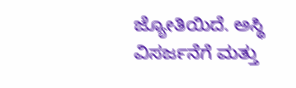ಜ್ಯೋತಿಯಿದೆ. ಅಸ್ಥಿ ವಿಸರ್ಜನೆಗೆ ಮತ್ತು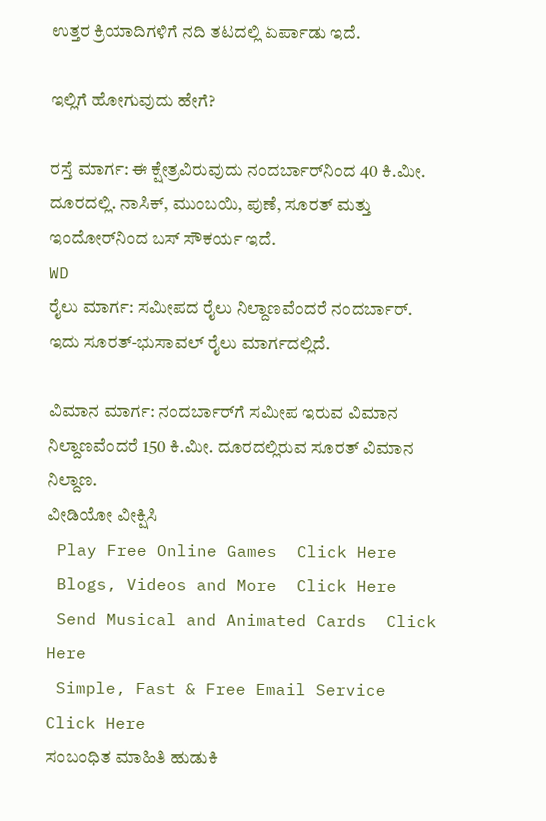ಉತ್ತರ ಕ್ರಿಯಾದಿಗಳಿಗೆ ನದಿ ತಟದಲ್ಲಿ ಏರ್ಪಾಡು ಇದೆ.

ಇಲ್ಲಿಗೆ ಹೋಗುವುದು ಹೇಗೆ?

ರಸ್ತೆ ಮಾರ್ಗ: ಈ ಕ್ಷೇತ್ರವಿರುವುದು ನಂದರ್ಬಾರ್‌ನಿಂದ 40 ಕಿ.ಮೀ. ದೂರದಲ್ಲಿ. ನಾಸಿಕ್, ಮುಂಬಯಿ, ಪುಣೆ, ಸೂರತ್ ಮತ್ತು ಇಂದೋರ್‌ನಿಂದ ಬಸ್ ಸೌಕರ್ಯ ಇದೆ.
WD
ರೈಲು ಮಾರ್ಗ: ಸಮೀಪದ ರೈಲು ನಿಲ್ದಾಣವೆಂದರೆ ನಂದರ್ಬಾರ್. ಇದು ಸೂರತ್-ಭುಸಾವಲ್ ರೈಲು ಮಾರ್ಗದಲ್ಲಿದೆ.

ವಿಮಾನ ಮಾರ್ಗ: ನಂದರ್ಬಾರ್‌ಗೆ ಸಮೀಪ ಇರುವ ವಿಮಾನ ನಿಲ್ದಾಣವೆಂದರೆ 150 ಕಿ.ಮೀ. ದೂರದಲ್ಲಿರುವ ಸೂರತ್ ವಿಮಾನ ನಿಲ್ದಾಣ.
ವೀಡಿಯೋ ವೀಕ್ಷಿಸಿ
 Play Free Online Games  Click Here
 Blogs, Videos and More  Click Here
 Send Musical and Animated Cards  Click Here
 Simple, Fast & Free Email Service  Click Here
ಸಂಬಂಧಿತ ಮಾಹಿತಿ ಹುಡುಕಿ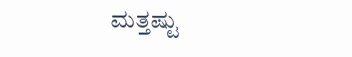ಮತ್ತಷ್ಟು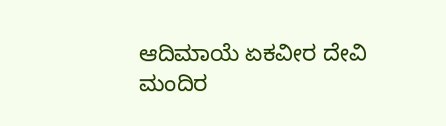ಆದಿಮಾಯೆ ಏಕವೀರ ದೇವಿ ಮಂದಿರ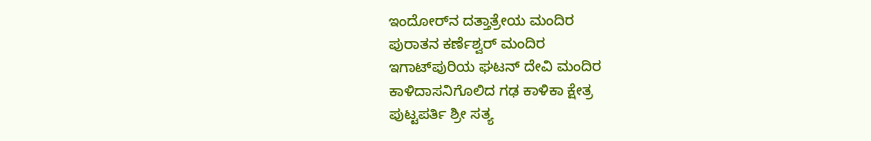ಇಂದೋರ್‌ನ ದತ್ತಾತ್ರೇಯ ಮಂದಿರ
ಪುರಾತನ ಕರ್ಣೆಶ್ವರ್ ಮಂದಿರ
ಇಗಾಟ್‌ಪುರಿಯ ಘಟನ್‌ ದೇವಿ ಮಂದಿರ
ಕಾಳಿದಾಸನಿಗೊಲಿದ ಗಢ ಕಾಳಿಕಾ ಕ್ಷೇತ್ರ
ಪುಟ್ಟಪರ್ತಿ ಶ್ರೀ ಸತ್ಯ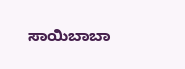ಸಾಯಿಬಾಬಾ